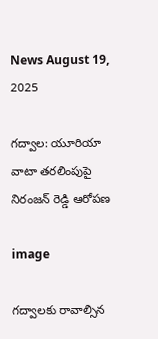News August 19, 2025

గద్వాల: యూరియా వాటా తరలింపుపై నిరంజన్ రెడ్డి ఆరోపణ

image

గద్వాలకు రావాల్సిన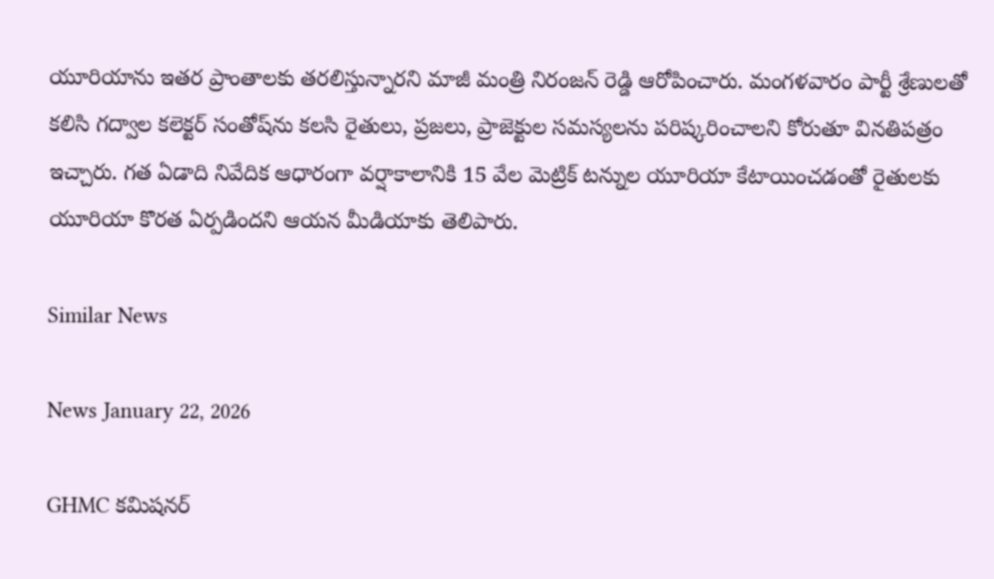యూరియాను ఇతర ప్రాంతాలకు తరలిస్తున్నారని మాజీ మంత్రి నిరంజన్ రెడ్డి ఆరోపించారు. మంగళవారం పార్టీ శ్రేణులతో కలిసి గద్వాల కలెక్టర్ సంతోష్‌ను కలసి రైతులు, ప్రజలు, ప్రాజెక్టుల సమస్యలను పరిష్కరించాలని కోరుతూ వినతిపత్రం ఇచ్చారు. గత ఏడాది నివేదిక ఆధారంగా వర్షాకాలానికి 15 వేల మెట్రిక్ టన్నుల యూరియా కేటాయించడంతో రైతులకు యూరియా కొరత ఏర్పడిందని ఆయన మీడియాకు తెలిపారు.

Similar News

News January 22, 2026

GHMC కమిషనర్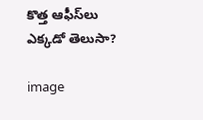కొత్త ఆఫీస్‌లు ఎక్కడో తెలుసా?

image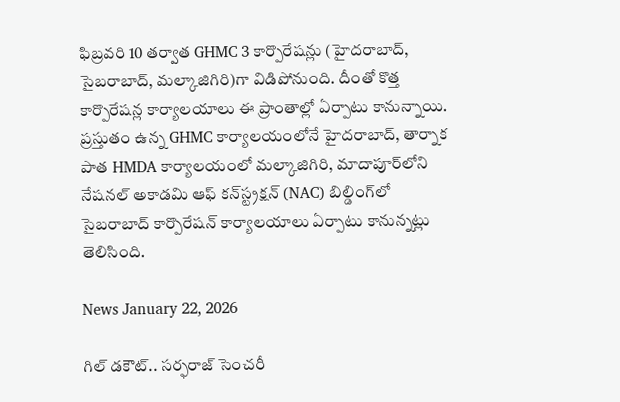ఫిబ్రవరి 10 తర్వాత GHMC 3 కార్పొరేషన్లు (హైదరాబాద్, సైబరాబాద్, మల్కాజిగిరి)గా విడిపోనుంది. దీంతో కొత్త కార్పొరేషన్ల కార్యాలయాలు ఈ ప్రాంతాల్లో ఏర్పాటు కానున్నాయి. ప్రస్తుతం ఉన్న GHMC కార్యాలయంలోనే హైదరాబాద్, తార్నాక పాత HMDA కార్యాలయంలో మల్కాజిగిరి, మాదాపూర్‌లోని నేషనల్ అకాడమి ఆఫ్ కన్‌స్ట్రక్షన్ (NAC) బిల్డింగ్‌లో సైబరాబాద్ కార్పొరేషన్ కార్యాలయాలు ఏర్పాటు కానున్నట్లు తెలిసింది.

News January 22, 2026

గిల్ డకౌట్.. సర్ఫరాజ్ సెంచరీ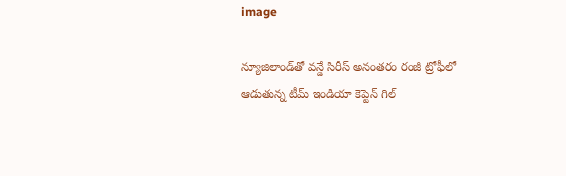image

న్యూజిలాండ్‌తో వన్డే సిరీస్ అనంతరం రంజీ ట్రోఫీలో ఆడుతున్న టీమ్ ఇండియా కెప్టెన్ గిల్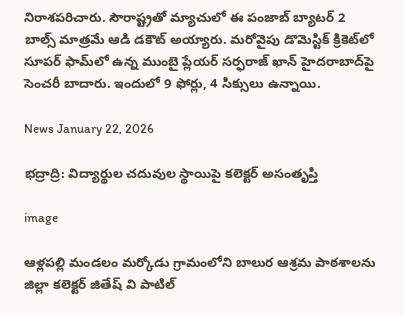నిరాశపరిచారు. సౌరాష్ట్రతో మ్యాచులో ఈ పంజాబ్ బ్యాటర్ 2 బాల్స్ మాత్రమే ఆడి డకౌట్ అయ్యారు. మరోవైపు డొమెస్టిక్ క్రికెట్‌లో సూపర్ ఫామ్‌లో ఉన్న ముంబై ప్లేయర్ సర్ఫరాజ్ ఖాన్ హైదరాబాద్‌పై సెంచరీ బాదారు. ఇందులో 9 ఫోర్లు, 4 సిక్సులు ఉన్నాయి.

News January 22, 2026

భద్రాద్రి: విద్యార్థుల చదువుల స్థాయిపై కలెక్టర్ అసంతృప్తి

image

ఆళ్లపల్లి మండలం మర్కోడు గ్రామంలోని బాలుర ఆశ్రమ పాఠశాలను జిల్లా కలెక్టర్ జితేష్ వి పాటిల్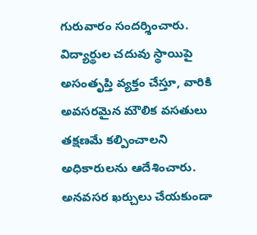గురువారం సందర్శించారు. విద్యార్థుల చదువు స్థాయిపై అసంతృప్తి వ్యక్తం చేస్తూ, వారికి అవసరమైన మౌలిక వసతులు తక్షణమే కల్పించాలని అధికారులను ఆదేశించారు. అనవసర ఖర్చులు చేయకుండా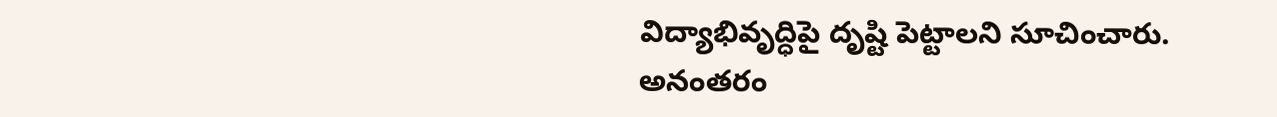విద్యాభివృద్ధిపై దృష్టి పెట్టాలని సూచించారు. అనంతరం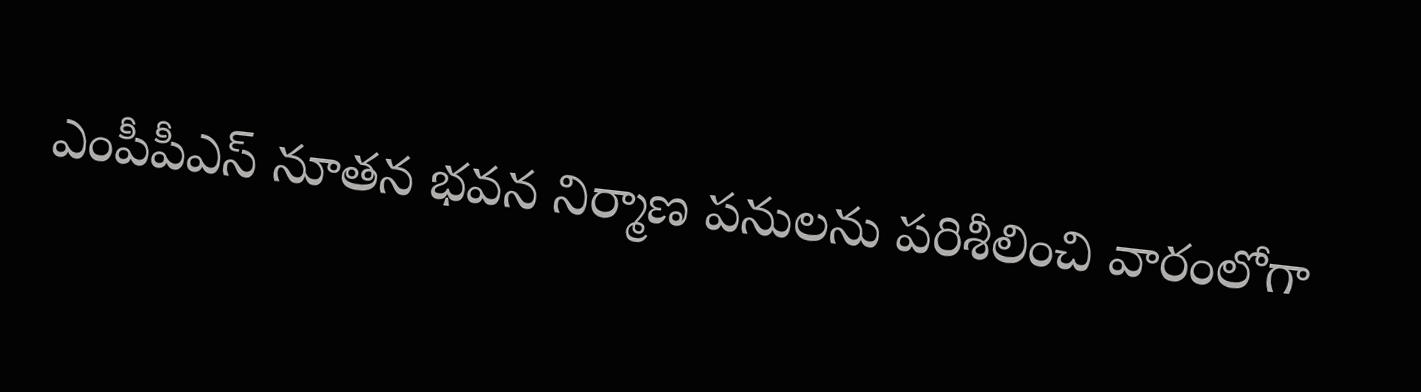ఎంపీపీఎస్ నూతన భవన నిర్మాణ పనులను పరిశీలించి వారంలోగా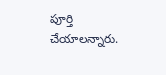పూర్తి చేయాలన్నారు.